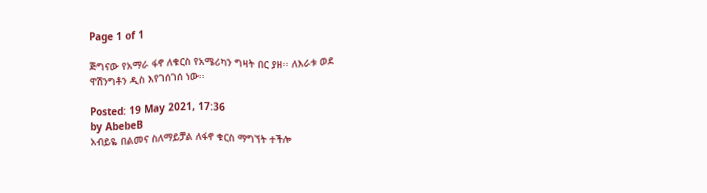Page 1 of 1

ጅግናው የአማራ ፋኖ ለቁርስ የአሜሪካን ግዛት በር ያዘ፡፡ ለእራቱ ወደ ዋሽንግቶን ዲስ እየገሰገሰ ነው፡፡

Posted: 19 May 2021, 17:36
by AbebeB
አብይዬ በልመና ስለማይቻል ለፋኖ ቁርስ ማግኘት ተችሎ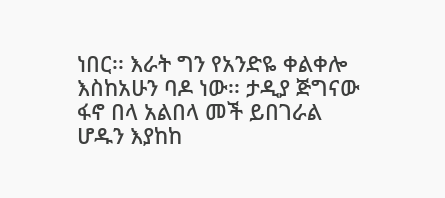ነበር፡፡ እራት ግን የአንድዬ ቀልቀሎ እስከአሁን ባዶ ነው፡፡ ታዲያ ጅግናው ፋኖ በላ አልበላ መች ይበገራል ሆዱን እያከከ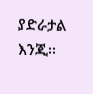ያድራታል እንጂ፡፡